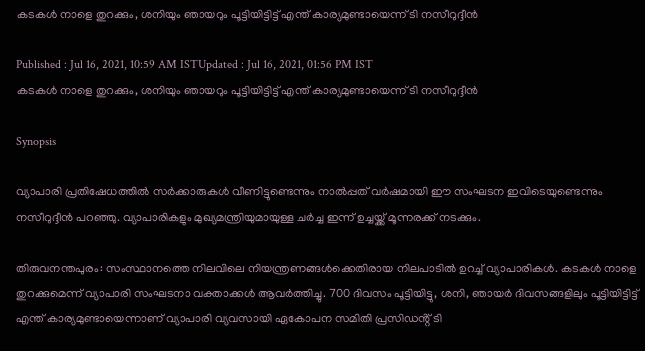കടകൾ നാളെ തുറക്കും, ശനിയും ഞായറും പൂട്ടിയിട്ടിട്ട് എന്ത് കാര്യമുണ്ടായെന്ന് ടി നസീറുദ്ദീൻ

Published : Jul 16, 2021, 10:59 AM ISTUpdated : Jul 16, 2021, 01:56 PM IST
കടകൾ നാളെ തുറക്കും, ശനിയും ഞായറും പൂട്ടിയിട്ടിട്ട് എന്ത് കാര്യമുണ്ടായെന്ന് ടി നസീറുദ്ദീൻ

Synopsis

വ്യാപാരി പ്രതിഷേധത്തിൽ സർക്കാരുകൾ വീണിട്ടുണ്ടെന്നും നാൽപ്പത് വർഷമായി ഈ സംഘടന ഇവിടെയുണ്ടെന്നും നസീറുദ്ദീൻ പറഞ്ഞു. വ്യാപാരികളും മുഖ്യമന്ത്രിയുമായുള്ള ചർച്ച ഇന്ന് ഉച്ചയ്ക്ക് മൂന്നരക്ക് നടക്കും.

തിരുവനന്തപുരം: സംസ്ഥാനത്തെ നിലവിലെ നിയന്ത്രണങ്ങൾക്കെതിരായ നിലപാടിൽ ഉറച്ച് വ്യാപാരികൾ. കടകൾ നാളെ തുറക്കുമെന്ന് വ്യാപാരി സംഘടനാ വക്താക്കൾ ആവർത്തിച്ചു. 700 ദിവസം പൂട്ടിയിട്ടു, ശനി, ഞായർ ദിവസങ്ങളിലും പൂട്ടിയിട്ടിട്ട് എന്ത് കാര്യമുണ്ടായെന്നാണ് വ്യാപാരി വ്യവസായി ഏകോപന സമിതി പ്രസിഡൻ്റ് ടി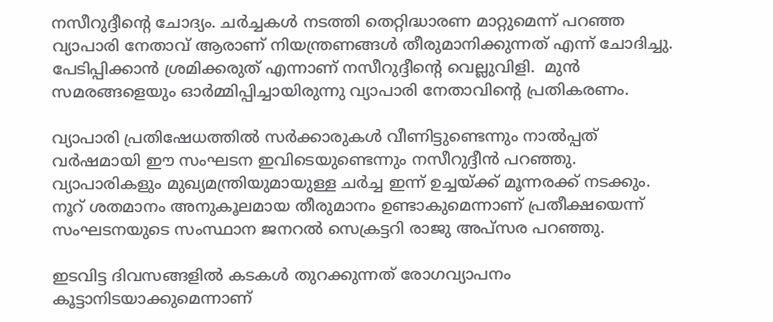നസീറുദ്ദീൻ്റെ ചോദ്യം. ചർച്ചകൾ നടത്തി തെറ്റിദ്ധാരണ മാറ്റുമെന്ന് പറഞ്ഞ വ്യാപാരി നേതാവ് ആരാണ് നിയന്ത്രണങ്ങൾ തീരുമാനിക്കുന്നത് എന്ന് ചോദിച്ചു. പേടിപ്പിക്കാൻ ശ്രമിക്കരുത് എന്നാണ് നസീറുദ്ദീന്റെ വെല്ലുവിളി.  മുൻ സമരങ്ങളെയും ഓർമ്മിപ്പിച്ചായിരുന്നു വ്യാപാരി നേതാവിന്റെ പ്രതികരണം.

വ്യാപാരി പ്രതിഷേധത്തിൽ സർക്കാരുകൾ വീണിട്ടുണ്ടെന്നും നാൽപ്പത് വർഷമായി ഈ സംഘടന ഇവിടെയുണ്ടെന്നും നസീറുദ്ദീൻ പറഞ്ഞു. വ്യാപാരികളും മുഖ്യമന്ത്രിയുമായുള്ള ചർച്ച ഇന്ന് ഉച്ചയ്ക്ക് മൂന്നരക്ക് നടക്കും. നൂറ് ശതമാനം അനുകൂലമായ തീരുമാനം ഉണ്ടാകുമെന്നാണ് പ്രതീക്ഷയെന്ന് സംഘടനയുടെ സംസ്ഥാന ജനറൽ സെക്രട്ടറി രാജു അപ്സര പറഞ്ഞു.

ഇടവിട്ട ദിവസങ്ങളിൽ കടകൾ തുറക്കുന്നത് രോഗവ്യാപനം കൂട്ടാനിടയാക്കുമെന്നാണ്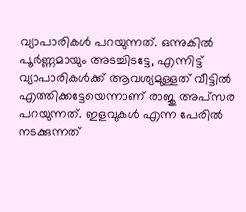വ്യാപാരികൾ പറയുന്നത്. ഒന്നുകിൽ പൂർണ്ണമായും അടച്ചിടട്ടേ, എന്നിട്ട് വ്യാപാരികൾക്ക് ആവശ്യമുള്ളത് വീട്ടിൽ എത്തിക്കട്ടേയെന്നാണ് രാജു അപ്സര പറയുന്നത്. ഇളവുകൾ എന്ന പേരിൽ നടക്കുന്നത്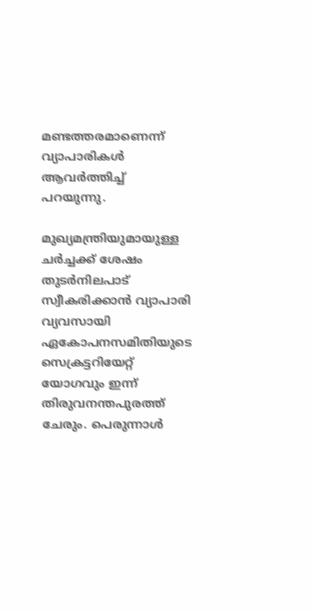മണ്ടത്തരമാണെന്ന് വ്യാപാരികൾ ആവർത്തിച്ച് പറയുന്നു.

മുഖ്യമന്ത്രിയുമായുള്ള ചർച്ചക്ക് ശേഷം തുടർനിലപാട് സ്വീകരിക്കാൻ വ്യാപാരി വ്യവസായി ഏകോപനസമിതിയുടെ സെക്രട്ടറിയേറ്റ് യോഗവും ഇന്ന് തിരുവനന്തപുരത്ത് ചേരും. പെരുന്നാൾ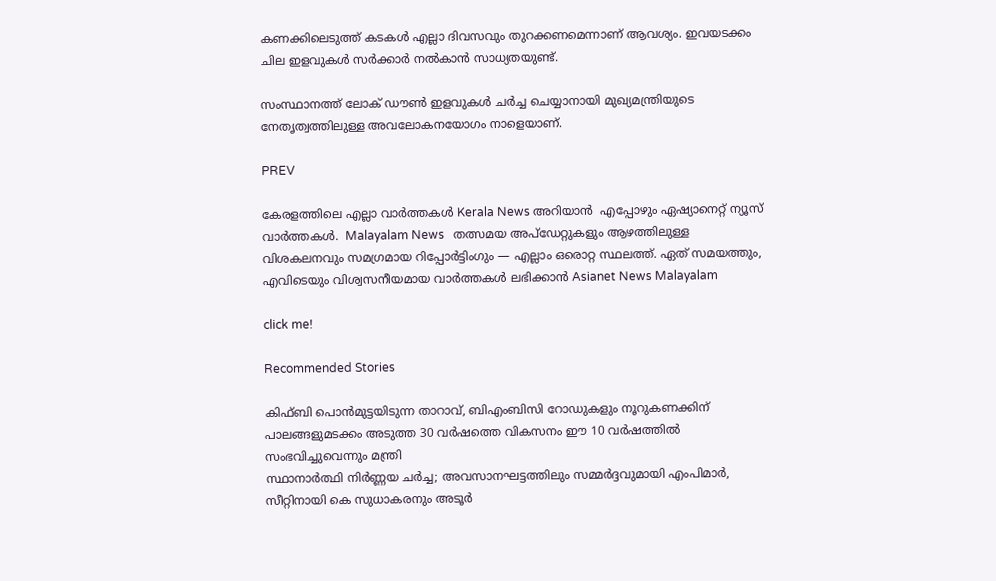കണക്കിലെടുത്ത് കടകൾ എല്ലാ ദിവസവും തുറക്കണമെന്നാണ് ആവശ്യം. ഇവയടക്കം ചില ഇളവുകൾ സർക്കാർ നൽകാൻ സാധ്യതയുണ്ട്.

സംസ്ഥാനത്ത് ലോക് ഡൗൺ ഇളവുകൾ ചർച്ച ചെയ്യാനായി മുഖ്യമന്ത്രിയുടെ നേതൃത്വത്തിലുള്ള അവലോകനയോഗം നാളെയാണ്.

PREV

കേരളത്തിലെ എല്ലാ വാർത്തകൾ Kerala News അറിയാൻ  എപ്പോഴും ഏഷ്യാനെറ്റ് ന്യൂസ് വാർത്തകൾ.  Malayalam News   തത്സമയ അപ്‌ഡേറ്റുകളും ആഴത്തിലുള്ള വിശകലനവും സമഗ്രമായ റിപ്പോർട്ടിംഗും — എല്ലാം ഒരൊറ്റ സ്ഥലത്ത്. ഏത് സമയത്തും, എവിടെയും വിശ്വസനീയമായ വാർത്തകൾ ലഭിക്കാൻ Asianet News Malayalam

click me!

Recommended Stories

കിഫ്ബി പൊൻമുട്ടയിടുന്ന താറാവ്, ബിഎംബിസി റോഡുകളും നൂറുകണക്കിന് പാലങ്ങളുമടക്കം അടുത്ത 30 വർഷത്തെ വികസനം ഈ 10 വർഷത്തിൽ സംഭവിച്ചുവെന്നും മന്ത്രി
സ്ഥാനാർത്ഥി നിർണ്ണയ ചർച്ച; അവസാനഘട്ടത്തിലും സമ്മർദ്ദവുമായി എംപിമാർ, സീറ്റിനായി കെ സുധാകരനും അടൂർ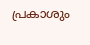പ്രകാശും